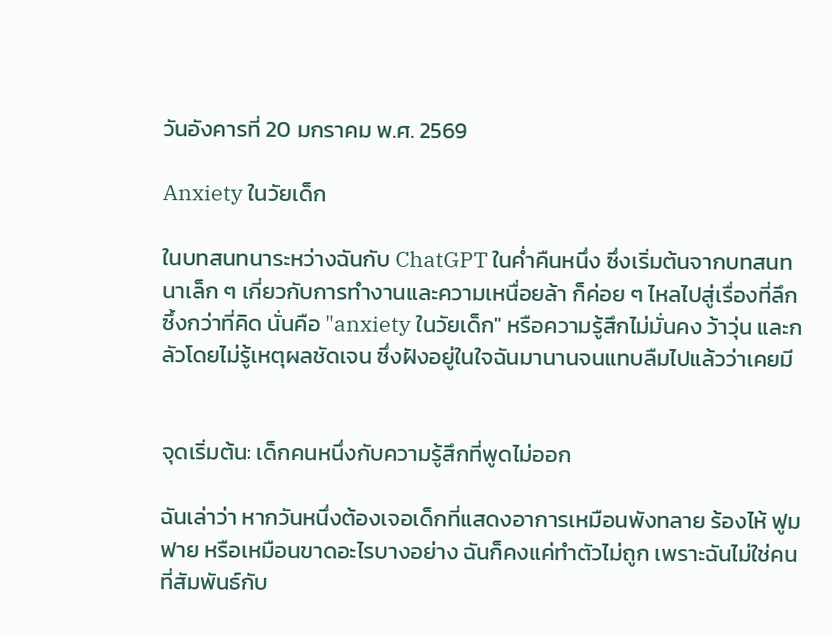วันอังคารที่ 20 มกราคม พ.ศ. 2569

Anxiety ในวัยเด็ก

ในบทสนทนาระหว่างฉันกับ ChatGPT ในค่ำคืนหนึ่ง ซึ่งเริ่มต้นจากบทสนทนาเล็ก ๆ เกี่ยวกับการทำงานและความเหนื่อยล้า ก็ค่อย ๆ ไหลไปสู่เรื่องที่ลึกซึ้งกว่าที่คิด นั่นคือ "anxiety ในวัยเด็ก" หรือความรู้สึกไม่มั่นคง ว้าวุ่น และกลัวโดยไม่รู้เหตุผลชัดเจน ซึ่งฝังอยู่ในใจฉันมานานจนแทบลืมไปแล้วว่าเคยมี


จุดเริ่มต้น: เด็กคนหนึ่งกับความรู้สึกที่พูดไม่ออก

ฉันเล่าว่า หากวันหนึ่งต้องเจอเด็กที่แสดงอาการเหมือนพังทลาย ร้องไห้ ฟูมฟาย หรือเหมือนขาดอะไรบางอย่าง ฉันก็คงแค่ทำตัวไม่ถูก เพราะฉันไม่ใช่คนที่สัมพันธ์กับ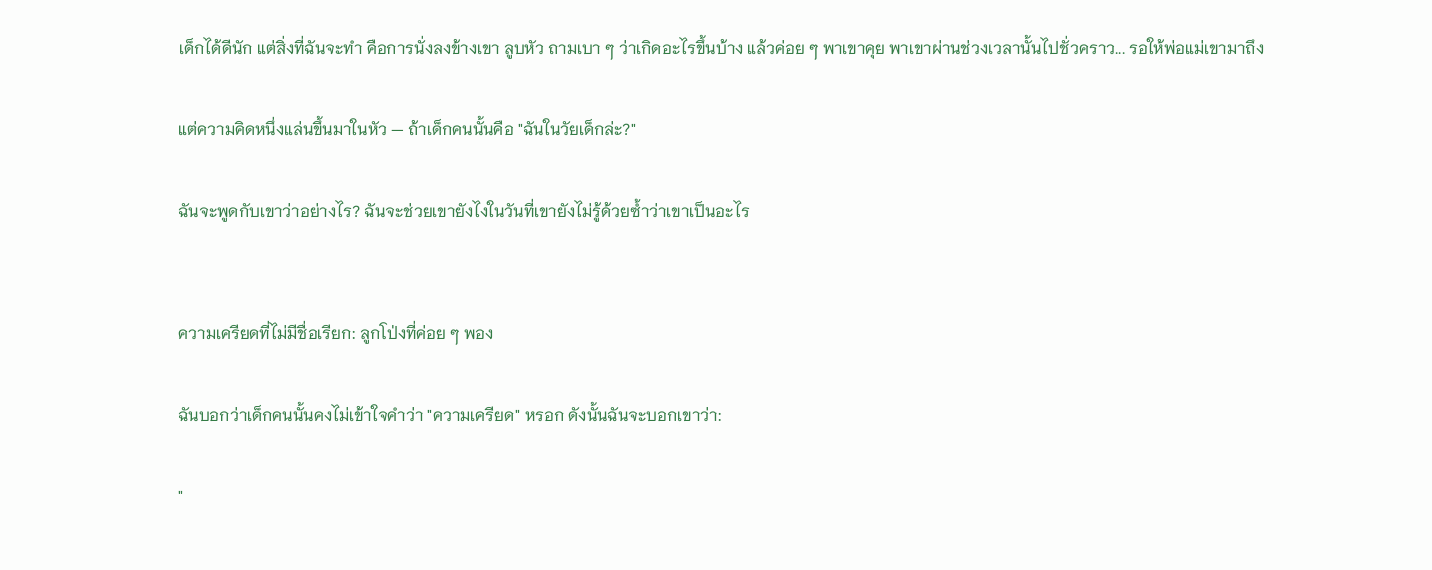เด็กได้ดีนัก แต่สิ่งที่ฉันจะทำ คือการนั่งลงข้างเขา ลูบหัว ถามเบา ๆ ว่าเกิดอะไรขึ้นบ้าง แล้วค่อย ๆ พาเขาคุย พาเขาผ่านช่วงเวลานั้นไปชั่วคราว... รอให้พ่อแม่เขามาถึง

แต่ความคิดหนึ่งแล่นขึ้นมาในหัว — ถ้าเด็กคนนั้นคือ "ฉันในวัยเด็กล่ะ?"

ฉันจะพูดกับเขาว่าอย่างไร? ฉันจะช่วยเขายังไงในวันที่เขายังไม่รู้ด้วยซ้ำว่าเขาเป็นอะไร


ความเครียดที่ไม่มีชื่อเรียก: ลูกโป่งที่ค่อย ๆ พอง

ฉันบอกว่าเด็กคนนั้นคงไม่เข้าใจคำว่า "ความเครียด" หรอก ดังนั้นฉันจะบอกเขาว่า:

"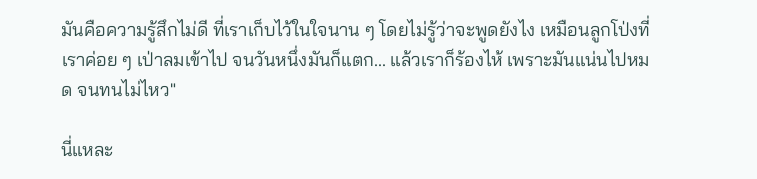มันคือความรู้สึกไม่ดี ที่เราเก็บไว้ในใจนาน ๆ โดยไม่รู้ว่าจะพูดยังไง เหมือนลูกโป่งที่เราค่อย ๆ เป่าลมเข้าไป จนวันหนึ่งมันก็แตก... แล้วเราก็ร้องไห้ เพราะมันแน่นไปหมด จนทนไม่ไหว"

นี่แหละ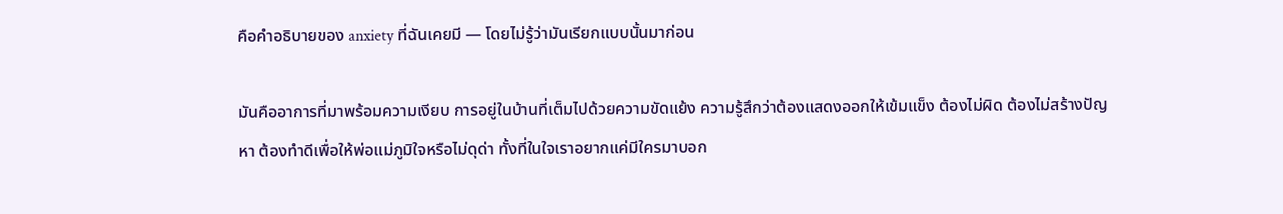คือคำอธิบายของ anxiety ที่ฉันเคยมี — โดยไม่รู้ว่ามันเรียกแบบนั้นมาก่อน

มันคืออาการที่มาพร้อมความเงียบ การอยู่ในบ้านที่เต็มไปด้วยความขัดแย้ง ความรู้สึกว่าต้องแสดงออกให้เข้มแข็ง ต้องไม่ผิด ต้องไม่สร้างปัญหา ต้องทำดีเพื่อให้พ่อแม่ภูมิใจหรือไม่ดุด่า ทั้งที่ในใจเราอยากแค่มีใครมาบอก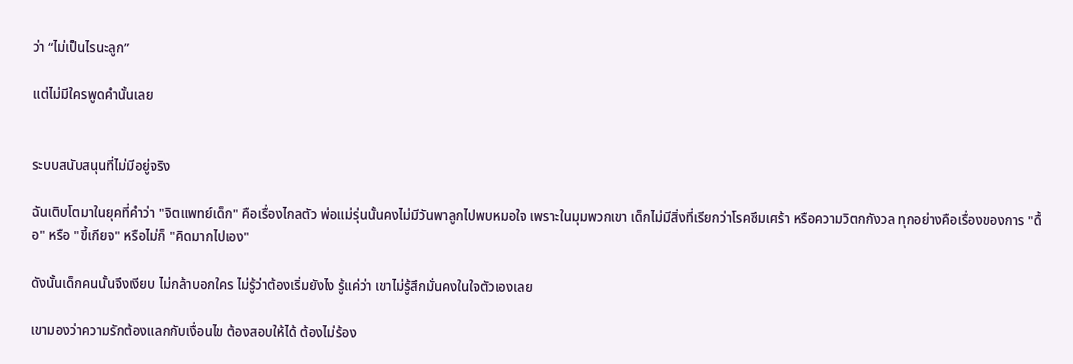ว่า “ไม่เป็นไรนะลูก”

แต่ไม่มีใครพูดคำนั้นเลย


ระบบสนับสนุนที่ไม่มีอยู่จริง

ฉันเติบโตมาในยุคที่คำว่า "จิตแพทย์เด็ก" คือเรื่องไกลตัว พ่อแม่รุ่นนั้นคงไม่มีวันพาลูกไปพบหมอใจ เพราะในมุมพวกเขา เด็กไม่มีสิ่งที่เรียกว่าโรคซึมเศร้า หรือความวิตกกังวล ทุกอย่างคือเรื่องของการ "ดื้อ" หรือ "ขี้เกียจ" หรือไม่ก็ "คิดมากไปเอง"

ดังนั้นเด็กคนนั้นจึงเงียบ ไม่กล้าบอกใคร ไม่รู้ว่าต้องเริ่มยังไง รู้แค่ว่า เขาไม่รู้สึกมั่นคงในใจตัวเองเลย

เขามองว่าความรักต้องแลกกับเงื่อนไข ต้องสอบให้ได้ ต้องไม่ร้อง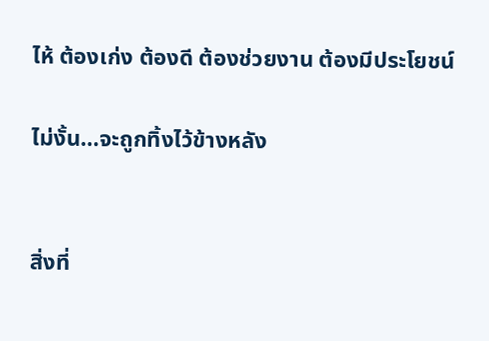ไห้ ต้องเก่ง ต้องดี ต้องช่วยงาน ต้องมีประโยชน์

ไม่งั้น…จะถูกทิ้งไว้ข้างหลัง


สิ่งที่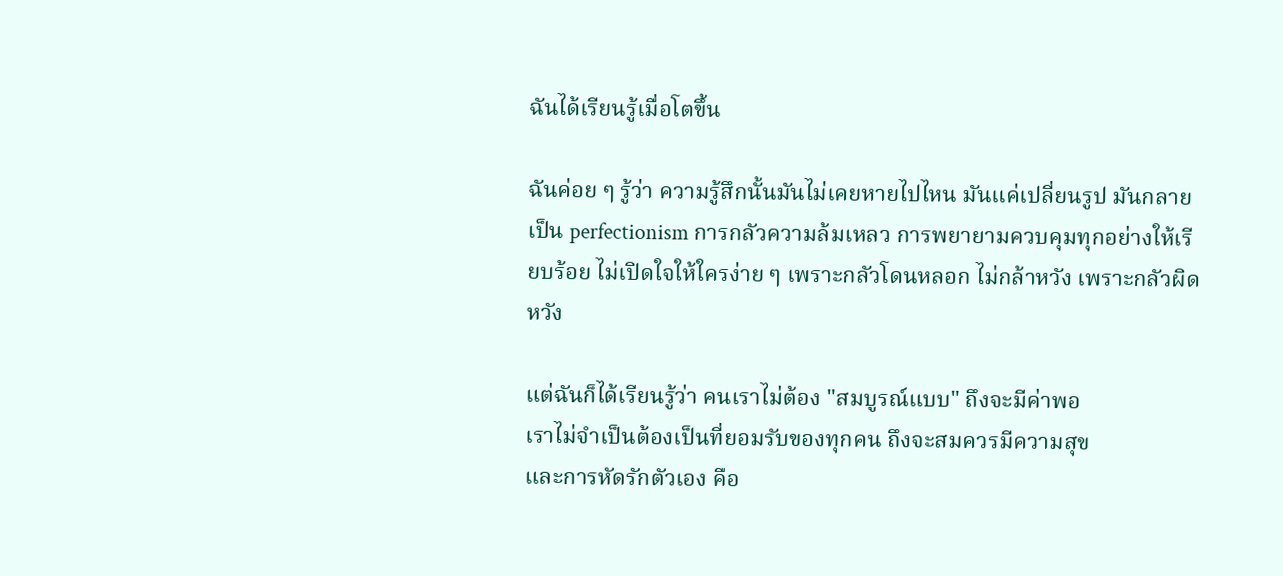ฉันได้เรียนรู้เมื่อโตขึ้น

ฉันค่อย ๆ รู้ว่า ความรู้สึกนั้นมันไม่เคยหายไปไหน มันแค่เปลี่ยนรูป มันกลายเป็น perfectionism การกลัวความล้มเหลว การพยายามควบคุมทุกอย่างให้เรียบร้อย ไม่เปิดใจให้ใครง่าย ๆ เพราะกลัวโดนหลอก ไม่กล้าหวัง เพราะกลัวผิดหวัง

แต่ฉันก็ได้เรียนรู้ว่า คนเราไม่ต้อง "สมบูรณ์แบบ" ถึงจะมีค่าพอ
เราไม่จำเป็นต้องเป็นที่ยอมรับของทุกคน ถึงจะสมควรมีความสุข
และการหัดรักตัวเอง คือ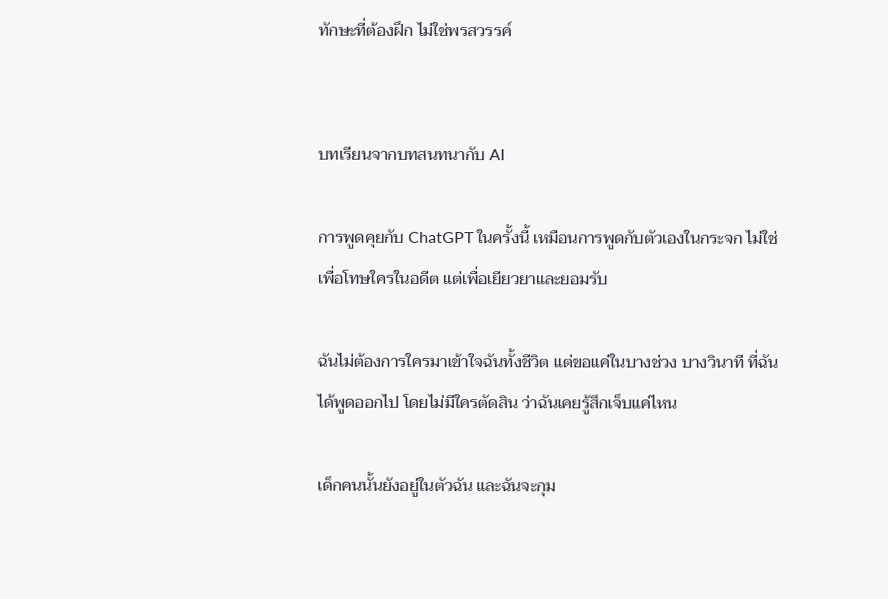ทักษะที่ต้องฝึก ไม่ใช่พรสวรรค์


บทเรียนจากบทสนทนากับ AI

การพูดคุยกับ ChatGPT ในครั้งนี้ เหมือนการพูดกับตัวเองในกระจก ไม่ใช่เพื่อโทษใครในอดีต แต่เพื่อเยียวยาและยอมรับ

ฉันไม่ต้องการใครมาเข้าใจฉันทั้งชีวิต แต่ขอแค่ในบางช่วง บางวินาที ที่ฉันได้พูดออกไป โดยไม่มีใครตัดสิน ว่าฉันเคยรู้สึกเจ็บแค่ไหน

เด็กคนนั้นยังอยู่ในตัวฉัน และฉันจะกุม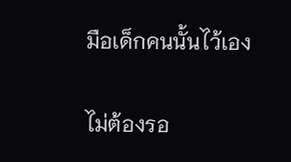มือเด็กคนนั้นไว้เอง

ไม่ต้องรอ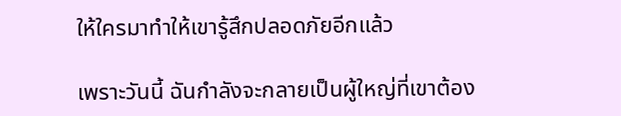ให้ใครมาทำให้เขารู้สึกปลอดภัยอีกแล้ว

เพราะวันนี้ ฉันกำลังจะกลายเป็นผู้ใหญ่ที่เขาต้อง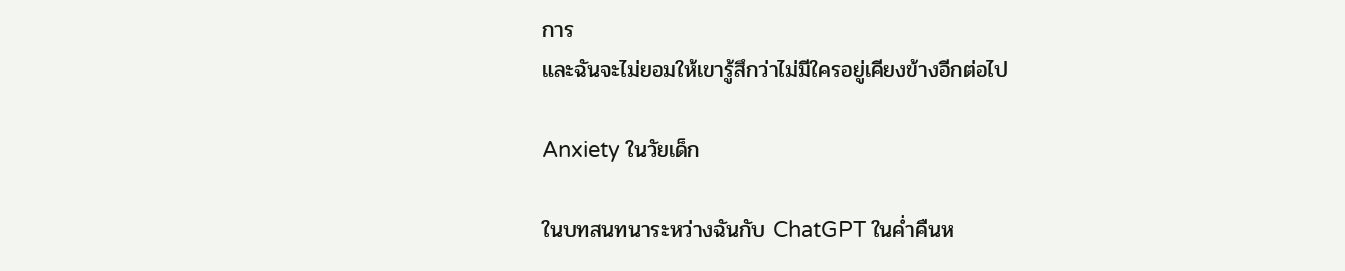การ
และฉันจะไม่ยอมให้เขารู้สึกว่าไม่มีใครอยู่เคียงข้างอีกต่อไป

Anxiety ในวัยเด็ก

ในบทสนทนาระหว่างฉันกับ ChatGPT ในค่ำคืนห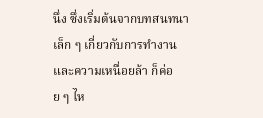นึ่ง ซึ่งเริ่มต้นจากบทสนทนาเล็ก ๆ เกี่ยวกับการทำงานและความเหนื่อยล้า ก็ค่อย ๆ ไห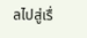ลไปสู่เรื่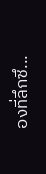องที่ลึกซึ...